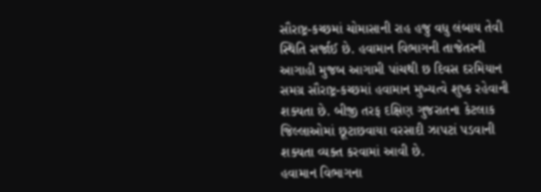સૌરાષ્ટ્ર-કચ્છમાં ચોમાસાની રાહ હજુ વધુ લંબાય તેવી સ્થિતિ સર્જાઈ છે. હવામાન વિભાગની તાજેતરની આગાહી મુજબ આગામી પાંચથી છ દિવસ દરમિયાન સમગ્ર સૌરાષ્ટ્ર-કચ્છમાં હવામાન મુખ્યત્વે શુષ્ક રહેવાની શક્યતા છે. બીજી તરફ દક્ષિણ ગુજરાતના કેટલાક જિલ્લાઓમાં છૂટાછવાયા વરસાદી ઝાપટાં પડવાની શક્યતા વ્યક્ત કરવામાં આવી છે.
હવામાન વિભાગના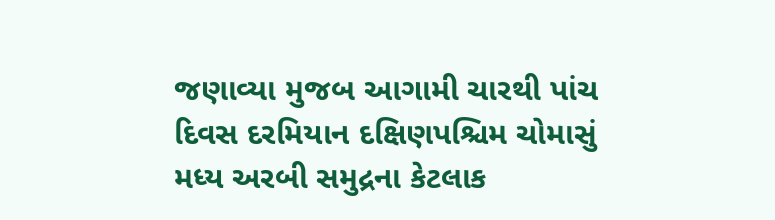જણાવ્યા મુજબ આગામી ચારથી પાંચ દિવસ દરમિયાન દક્ષિણપશ્ચિમ ચોમાસું મધ્ય અરબી સમુદ્રના કેટલાક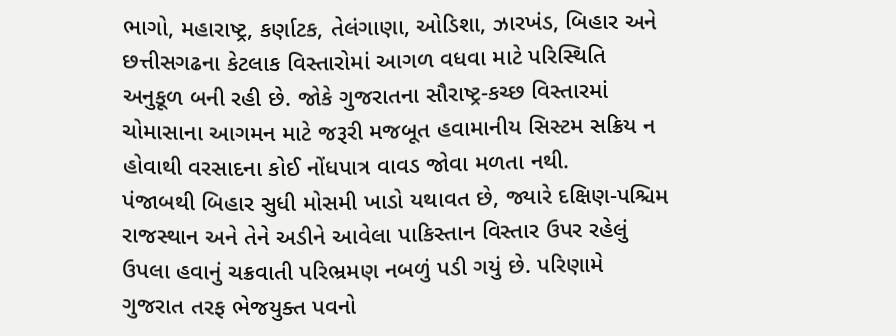ભાગો, મહારાષ્ટ્ર, કર્ણાટક, તેલંગાણા, ઓડિશા, ઝારખંડ, બિહાર અને છત્તીસગઢના કેટલાક વિસ્તારોમાં આગળ વધવા માટે પરિસ્થિતિ અનુકૂળ બની રહી છે. જોકે ગુજરાતના સૌરાષ્ટ્ર-કચ્છ વિસ્તારમાં ચોમાસાના આગમન માટે જરૂરી મજબૂત હવામાનીય સિસ્ટમ સક્રિય ન હોવાથી વરસાદના કોઈ નોંધપાત્ર વાવડ જોવા મળતા નથી.
પંજાબથી બિહાર સુધી મોસમી ખાડો યથાવત છે, જ્યારે દક્ષિણ-પશ્ચિમ રાજસ્થાન અને તેને અડીને આવેલા પાકિસ્તાન વિસ્તાર ઉપર રહેલું ઉપલા હવાનું ચક્રવાતી પરિભ્રમણ નબળું પડી ગયું છે. પરિણામે ગુજરાત તરફ ભેજયુક્ત પવનો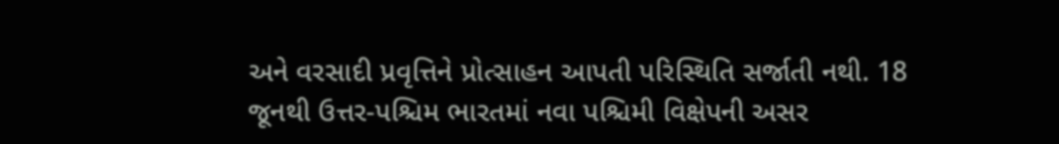અને વરસાદી પ્રવૃત્તિને પ્રોત્સાહન આપતી પરિસ્થિતિ સર્જાતી નથી. 18 જૂનથી ઉત્તર-પશ્ચિમ ભારતમાં નવા પશ્ચિમી વિક્ષેપની અસર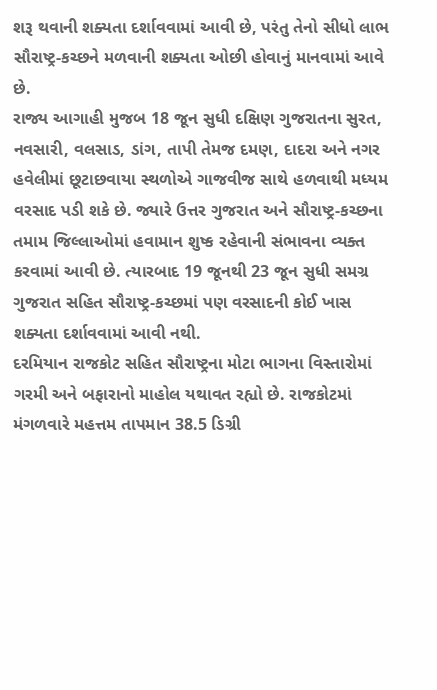શરૂ થવાની શક્યતા દર્શાવવામાં આવી છે, પરંતુ તેનો સીધો લાભ સૌરાષ્ટ્ર-કચ્છને મળવાની શક્યતા ઓછી હોવાનું માનવામાં આવે છે.
રાજ્ય આગાહી મુજબ 18 જૂન સુધી દક્ષિણ ગુજરાતના સુરત, નવસારી, વલસાડ, ડાંગ, તાપી તેમજ દમણ, દાદરા અને નગર હવેલીમાં છૂટાછવાયા સ્થળોએ ગાજવીજ સાથે હળવાથી મધ્યમ વરસાદ પડી શકે છે. જ્યારે ઉત્તર ગુજરાત અને સૌરાષ્ટ્ર-કચ્છના તમામ જિલ્લાઓમાં હવામાન શુષ્ક રહેવાની સંભાવના વ્યક્ત કરવામાં આવી છે. ત્યારબાદ 19 જૂનથી 23 જૂન સુધી સમગ્ર ગુજરાત સહિત સૌરાષ્ટ્ર-કચ્છમાં પણ વરસાદની કોઈ ખાસ શક્યતા દર્શાવવામાં આવી નથી.
દરમિયાન રાજકોટ સહિત સૌરાષ્ટ્રના મોટા ભાગના વિસ્તારોમાં ગરમી અને બફારાનો માહોલ યથાવત રહ્યો છે. રાજકોટમાં મંગળવારે મહત્તમ તાપમાન 38.5 ડિગ્રી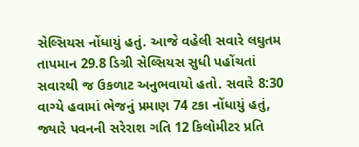સેલ્સિયસ નોંધાયું હતું. આજે વહેલી સવારે લઘુતમ તાપમાન 29.8 ડિગ્રી સેલ્સિયસ સુધી પહોંચતાં સવારથી જ ઉકળાટ અનુભવાયો હતો. સવારે 8:30 વાગ્યે હવામાં ભેજનું પ્રમાણ 74 ટકા નોંધાયું હતું, જ્યારે પવનની સરેરાશ ગતિ 12 કિલોમીટર પ્રતિ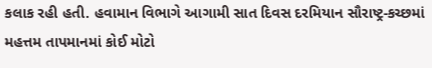કલાક રહી હતી. હવામાન વિભાગે આગામી સાત દિવસ દરમિયાન સૌરાષ્ટ્ર-કચ્છમાં મહત્તમ તાપમાનમાં કોઈ મોટો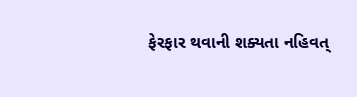ફેરફાર થવાની શક્યતા નહિવત્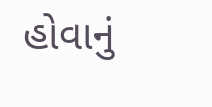હોવાનું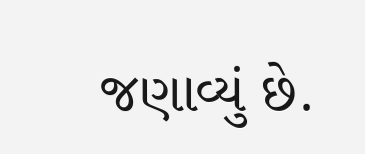જણાવ્યું છે.